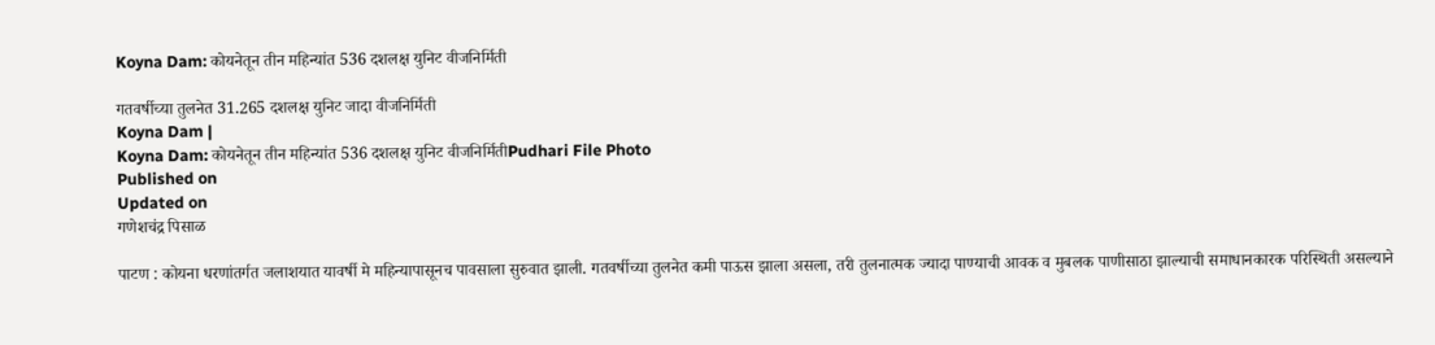Koyna Dam: कोयनेतून तीन महिन्यांत 536 दशलक्ष युनिट वीजनिर्मिती

गतवर्षीच्या तुलनेत 31.265 दशलक्ष युनिट जादा वीजनिर्मिती
Koyna Dam |
Koyna Dam: कोयनेतून तीन महिन्यांत 536 दशलक्ष युनिट वीजनिर्मितीPudhari File Photo
Published on
Updated on
गणेशचंद्र पिसाळ

पाटण : कोयना धरणांतर्गत जलाशयात यावर्षी मे महिन्यापासूनच पावसाला सुरुवात झाली. गतवर्षीच्या तुलनेत कमी पाऊस झाला असला, तरी तुलनात्मक ज्यादा पाण्याची आवक व मुबलक पाणीसाठा झाल्याची समाधानकारक परिस्थिती असल्याने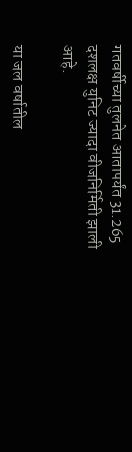गतवर्षीच्या तुलनेत आतापर्यंत 31.265 दशलक्ष युनिट ज्यादा वीजनिर्मिती झाली आहे.

या जल वर्षातील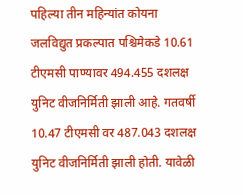पहिल्या तीन महिन्यांत कोयना जलविद्युत प्रकल्पात पश्चिमेकडे 10.61 टीएमसी पाण्यावर 494.455 दशलक्ष युनिट वीजनिर्मिती झाली आहे. गतवर्षी 10.47 टीएमसी वर 487.043 दशलक्ष युनिट वीजनिर्मिती झाली होती. यावेळी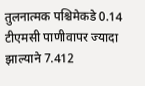तुलनात्मक पश्चिमेकडे 0.14 टीएमसी पाणीवापर ज्यादा झाल्याने 7.412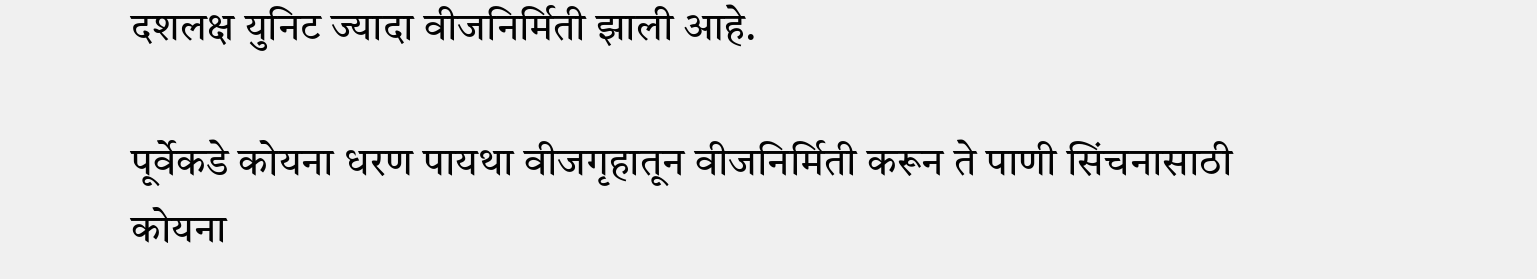दशलक्ष युनिट ज्यादा वीजनिर्मिती झाली आहे.

पूर्वेकडे कोयना धरण पायथा वीजगृहातून वीजनिर्मिती करून ते पाणी सिंचनासाठी कोयना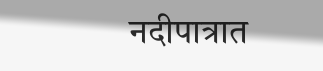नदीपात्रात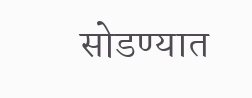सोडण्यात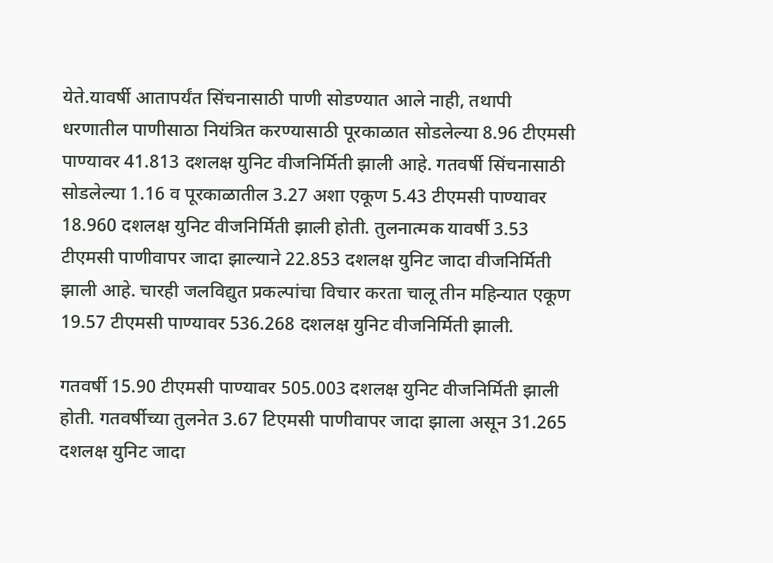येते.यावर्षी आतापर्यंत सिंचनासाठी पाणी सोडण्यात आले नाही, तथापी धरणातील पाणीसाठा नियंत्रित करण्यासाठी पूरकाळात सोडलेल्या 8.96 टीएमसी पाण्यावर 41.813 दशलक्ष युनिट वीजनिर्मिती झाली आहे. गतवर्षी सिंचनासाठी सोडलेल्या 1.16 व पूरकाळातील 3.27 अशा एकूण 5.43 टीएमसी पाण्यावर 18.960 दशलक्ष युनिट वीजनिर्मिती झाली होती. तुलनात्मक यावर्षी 3.53 टीएमसी पाणीवापर जादा झाल्याने 22.853 दशलक्ष युनिट जादा वीजनिर्मिती झाली आहे. चारही जलविद्युत प्रकल्पांचा विचार करता चालू तीन महिन्यात एकूण 19.57 टीएमसी पाण्यावर 536.268 दशलक्ष युनिट वीजनिर्मिती झाली.

गतवर्षी 15.90 टीएमसी पाण्यावर 505.003 दशलक्ष युनिट वीजनिर्मिती झाली होती. गतवर्षीच्या तुलनेत 3.67 टिएमसी पाणीवापर जादा झाला असून 31.265 दशलक्ष युनिट जादा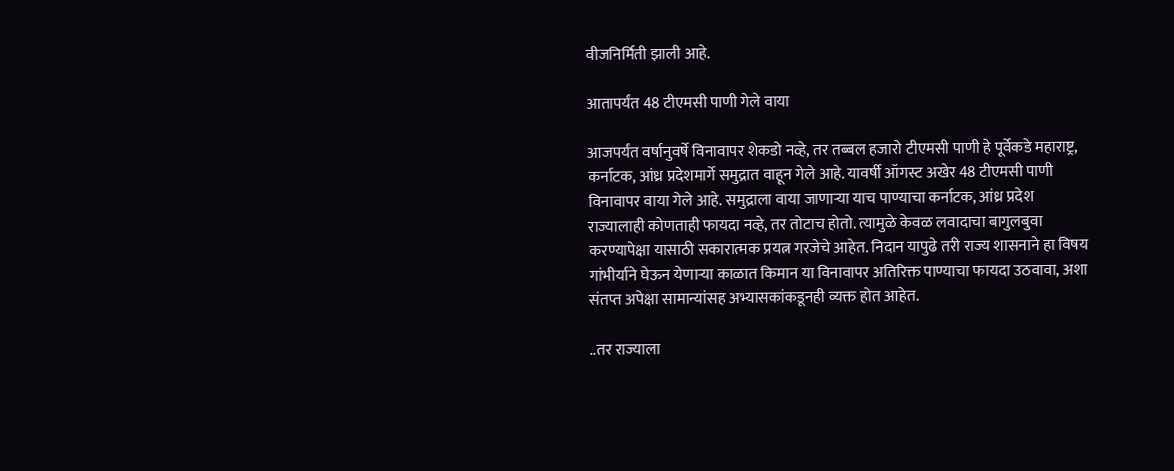वीजनिर्मिती झाली आहे.

आतापर्यंत 48 टीएमसी पाणी गेले वाया

आजपर्यंत वर्षानुवर्षे विनावापर शेकडो नव्हे, तर तब्बल हजारो टीएमसी पाणी हे पूर्वेकडे महाराष्ट्र, कर्नाटक, आंध्र प्रदेशमार्गे समुद्रात वाहून गेले आहे. यावर्षी ऑगस्ट अखेर 48 टीएमसी पाणी विनावापर वाया गेले आहे. समुद्राला वाया जाणार्‍या याच पाण्याचा कर्नाटक, आंध्र प्रदेश राज्यालाही कोणताही फायदा नव्हे, तर तोटाच होतो. त्यामुळे केवळ लवादाचा बागुलबुवा करण्यापेक्षा यासाठी सकारात्मक प्रयत्न गरजेचे आहेत. निदान यापुढे तरी राज्य शासनाने हा विषय गांभीर्याने घेऊन येणार्‍या काळात किमान या विनावापर अतिरिक्त पाण्याचा फायदा उठवावा, अशा संतप्त अपेक्षा सामान्यांसह अभ्यासकांकडूनही व्यक्त होत आहेत.

..तर राज्याला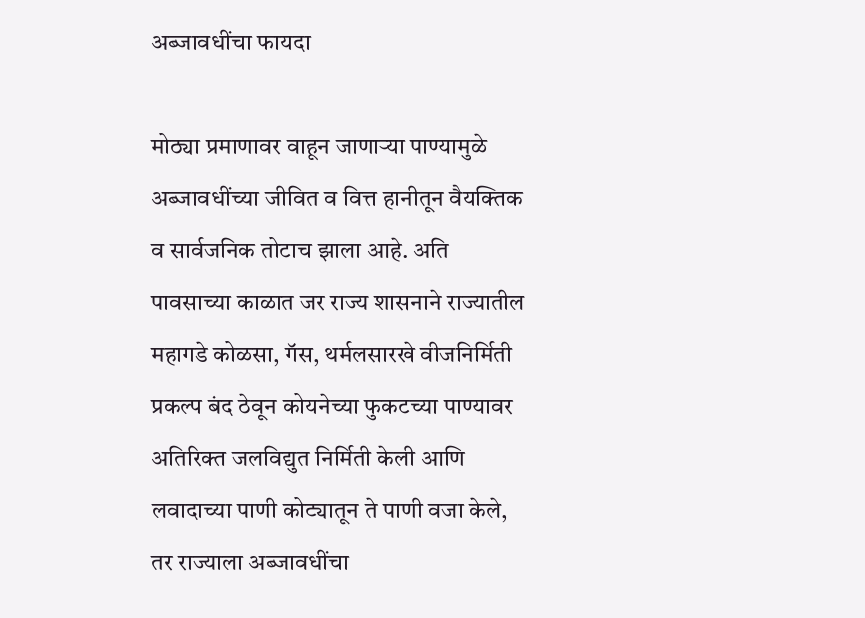अब्जावधींचा फायदा

मोठ्या प्रमाणावर वाहून जाणार्‍या पाण्यामुळे अब्जावधींच्या जीवित व वित्त हानीतून वैयक्तिक व सार्वजनिक तोटाच झाला आहे. अति पावसाच्या काळात जर राज्य शासनाने राज्यातील महागडे कोळसा, गॅस, थर्मलसारखे वीजनिर्मिती प्रकल्प बंद ठेवून कोयनेच्या फुकटच्या पाण्यावर अतिरिक्त जलविद्युत निर्मिती केली आणि लवादाच्या पाणी कोट्यातून ते पाणी वजा केले, तर राज्याला अब्जावधींचा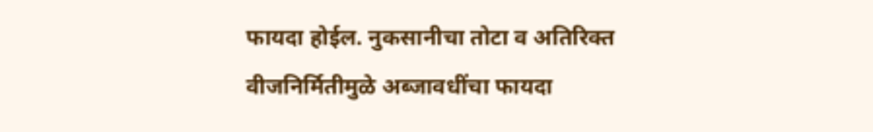फायदा होईल. नुकसानीचा तोटा व अतिरिक्त वीजनिर्मितीमुळे अब्जावधींचा फायदा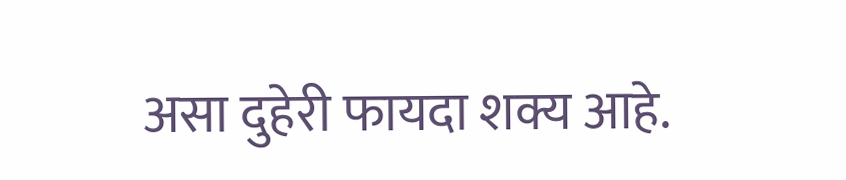असा दुहेरी फायदा शक्य आहे.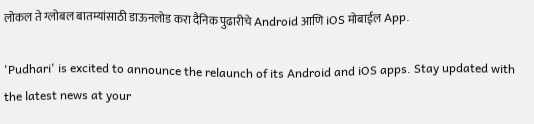लोकल ते ग्लोबल बातम्यांसाठी डाऊनलोड करा दैनिक पुढारीचे Android आणि iOS मोबाईल App.

'Pudhari' is excited to announce the relaunch of its Android and iOS apps. Stay updated with the latest news at your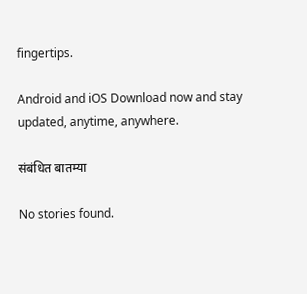fingertips.

Android and iOS Download now and stay updated, anytime, anywhere.

संबंधित बातम्या

No stories found.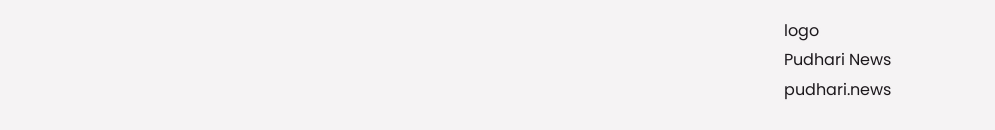logo
Pudhari News
pudhari.news